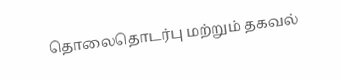தொலைதொடர்பு மற்றும் தகவல்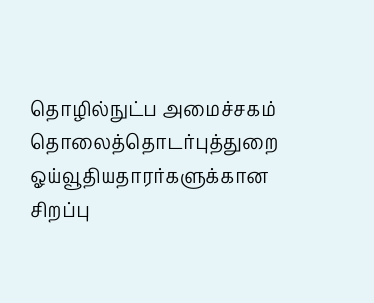தொழில்நுட்ப அமைச்சகம்
தொலைத்தொடர்புத்துறை ஓய்வூதியதாரர்களுக்கான சிறப்பு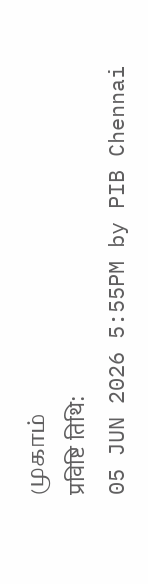முகாம்
प्रविष्टि तिथि:
05 JUN 2026 5:55PM by PIB Chennai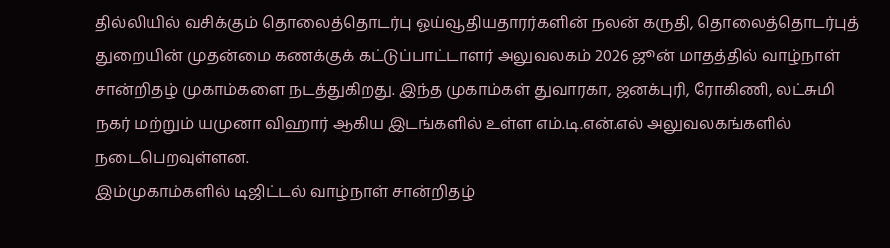தில்லியில் வசிக்கும் தொலைத்தொடர்பு ஓய்வூதியதாரர்களின் நலன் கருதி, தொலைத்தொடர்புத் துறையின் முதன்மை கணக்குக் கட்டுப்பாட்டாளர் அலுவலகம் 2026 ஜூன் மாதத்தில் வாழ்நாள் சான்றிதழ் முகாம்களை நடத்துகிறது. இந்த முகாம்கள் துவாரகா, ஜனக்புரி, ரோகிணி, லட்சுமி நகர் மற்றும் யமுனா விஹார் ஆகிய இடங்களில் உள்ள எம்.டி.என்.எல் அலுவலகங்களில் நடைபெறவுள்ளன.
இம்முகாம்களில் டிஜிட்டல் வாழ்நாள் சான்றிதழ்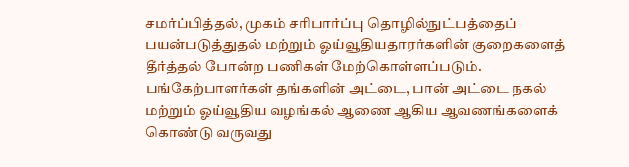சமர்ப்பித்தல், முகம் சரிபார்ப்பு தொழில்நுட்பத்தைப் பயன்படுத்துதல் மற்றும் ஓய்வூதியதாரர்களின் குறைகளைத் தீர்த்தல் போன்ற பணிகள் மேற்கொள்ளப்படும். பங்கேற்பாளர்கள் தங்களின் அட்டை, பான் அட்டை நகல் மற்றும் ஓய்வூதிய வழங்கல் ஆணை ஆகிய ஆவணங்களைக் கொண்டு வருவது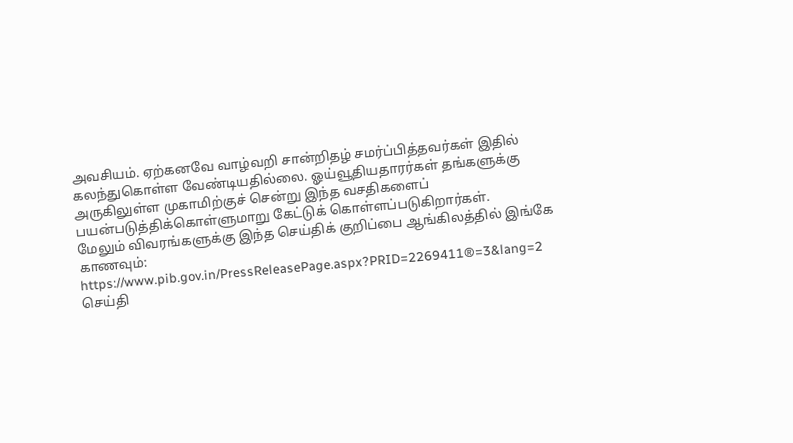அவசியம். ஏற்கனவே வாழ்வறி சான்றிதழ் சமர்ப்பித்தவர்கள் இதில் கலந்துகொள்ள வேண்டியதில்லை. ஓய்வூதியதாரர்கள் தங்களுக்கு அருகிலுள்ள முகாமிற்குச் சென்று இந்த வசதிகளைப் பயன்படுத்திக்கொள்ளுமாறு கேட்டுக் கொள்ளப்படுகிறார்கள்.
மேலும் விவரங்களுக்கு இந்த செய்திக் குறிப்பை ஆங்கிலத்தில் இங்கே காணவும்: https://www.pib.gov.in/PressReleasePage.aspx?PRID=2269411®=3&lang=2
செய்தி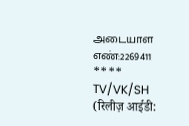அடையாள எண்:2269411
****
TV/VK/SH
(रिलीज़ आईडी: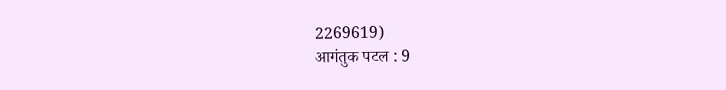2269619)
आगंतुक पटल : 9